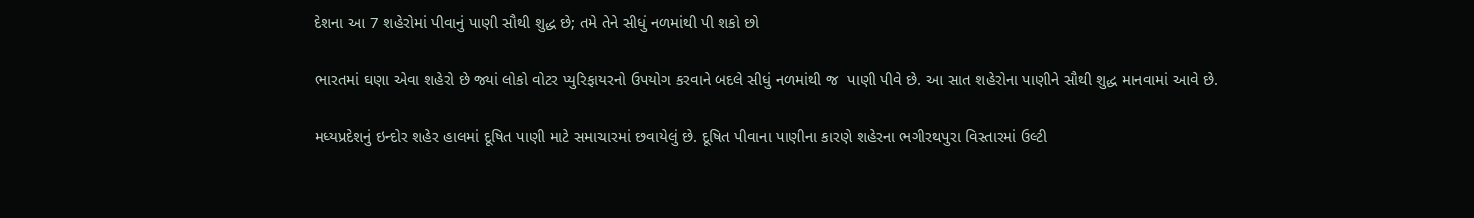દેશના આ 7 શહેરોમાં પીવાનું પાણી સૌથી શુદ્ધ છે; તમે તેને સીધું નળમાંથી પી શકો છો

ભારતમાં ઘણા એવા શહેરો છે જ્યાં લોકો વોટર પ્યુરિફાયરનો ઉપયોગ કરવાને બદલે સીધું નળમાંથી જ  પાણી પીવે છે. આ સાત શહેરોના પાણીને સૌથી શુદ્ધ માનવામાં આવે છે.

મધ્યપ્રદેશનું ઇન્દોર શહેર હાલમાં દૂષિત પાણી માટે સમાચારમાં છવાયેલું છે. દૂષિત પીવાના પાણીના કારણે શહેરના ભગીરથપુરા વિસ્તારમાં ઉલ્ટી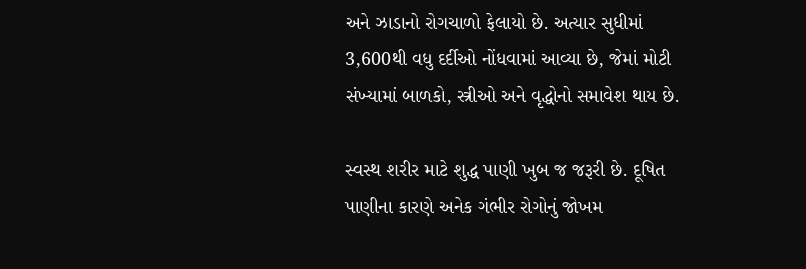અને ઝાડાનો રોગચાળો ફેલાયો છે. અત્યાર સુધીમાં 3,600થી વધુ દર્દીઓ નોંધવામાં આવ્યા છે, જેમાં મોટી સંખ્યામાં બાળકો, સ્ત્રીઓ અને વૃદ્ધોનો સમાવેશ થાય છે.

સ્વસ્થ શરીર માટે શુદ્ધ પાણી ખુબ જ જરૂરી છે. દૂષિત પાણીના કારણે અનેક ગંભીર રોગોનું જોખમ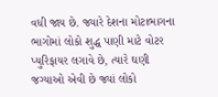વધી જાય છે. જ્યારે દેશના મોટાભાગના ભાગોમાં લોકો શુદ્ધ પાણી માટે વોટર પ્યુરિફાયર લગાવે છે, ત્યારે ઘણી જગ્યાઓ એવી છે જ્યાં લોકો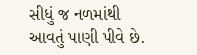સીધું જ નળમાંથી આવતું પાણી પીવે છે.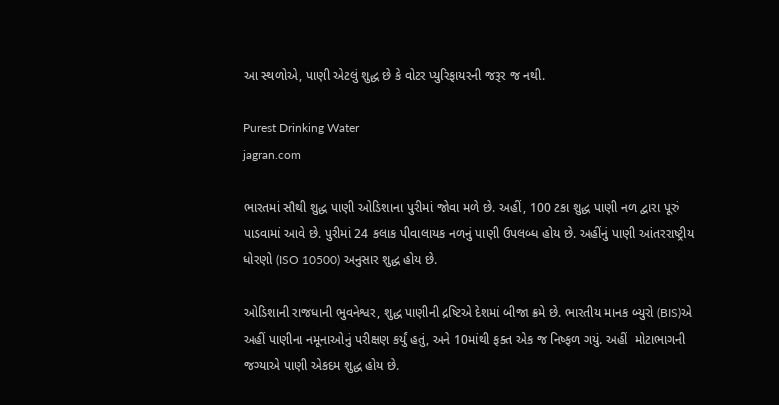આ સ્થળોએ, પાણી એટલું શુદ્ધ છે કે વોટર પ્યુરિફાયરની જરૂર જ નથી.

Purest Drinking Water
jagran.com

ભારતમાં સૌથી શુદ્ધ પાણી ઓડિશાના પુરીમાં જોવા મળે છે. અહીં, 100 ટકા શુદ્ધ પાણી નળ દ્વારા પૂરું પાડવામાં આવે છે. પુરીમાં 24 કલાક પીવાલાયક નળનું પાણી ઉપલબ્ધ હોય છે. અહીંનું પાણી આંતરરાષ્ટ્રીય ધોરણો (ISO 10500) અનુસાર શુદ્ધ હોય છે.

ઓડિશાની રાજધાની ભુવનેશ્વર, શુદ્ધ પાણીની દ્રષ્ટિએ દેશમાં બીજા ક્રમે છે. ભારતીય માનક બ્યુરો (BIS)એ અહીં પાણીના નમૂનાઓનું પરીક્ષણ કર્યું હતું, અને 10માંથી ફક્ત એક જ નિષ્ફળ ગયું. અહીં  મોટાભાગની જગ્યાએ પાણી એકદમ શુદ્ધ હોય છે.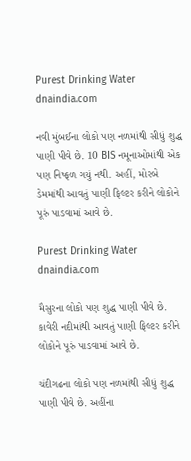Purest Drinking Water
dnaindia.com

નવી મુંબઈના લોકો પણ નળમાંથી સીધું શુદ્ધ પાણી પીવે છે. 10 BIS નમૂનાઓમાંથી એક પણ નિષ્ફળ ગયું નથી. અહીં, મોરબે ડેમમાંથી આવતું પાણી ફિલ્ટર કરીને લોકોને પૂરું પાડવામાં આવે છે.

Purest Drinking Water
dnaindia.com

મૈસુરના લોકો પણ શુદ્ધ પાણી પીવે છે. કાવેરી નદીમાંથી આવતું પાણી ફિલ્ટર કરીને લોકોને પૂરું પાડવામાં આવે છે.

ચંદીગઢના લોકો પણ નળમાંથી સીધું શુદ્ધ પાણી પીવે છે. અહીંના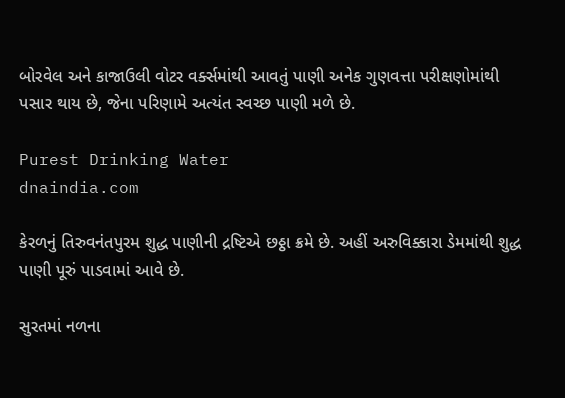બોરવેલ અને કાજાઉલી વોટર વર્ક્સમાંથી આવતું પાણી અનેક ગુણવત્તા પરીક્ષણોમાંથી પસાર થાય છે, જેના પરિણામે અત્યંત સ્વચ્છ પાણી મળે છે.

Purest Drinking Water
dnaindia.com

કેરળનું તિરુવનંતપુરમ શુદ્ધ પાણીની દ્રષ્ટિએ છઠ્ઠા ક્રમે છે. અહીં અરુવિક્કારા ડેમમાંથી શુદ્ધ પાણી પૂરું પાડવામાં આવે છે.

સુરતમાં નળના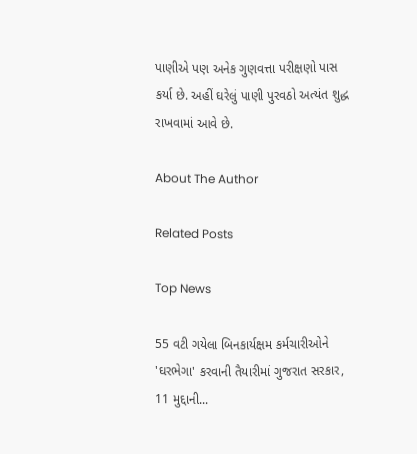પાણીએ પણ અનેક ગુણવત્તા પરીક્ષણો પાસ કર્યા છે. અહીં ઘરેલું પાણી પુરવઠો અત્યંત શુદ્ધ રાખવામાં આવે છે.

About The Author

Related Posts

Top News

55 વટી ગયેલા બિનકાર્યક્ષમ કર્મચારીઓને 'ઘરભેગા' કરવાની તૈયારીમાં ગુજરાત સરકાર, 11 મુદ્દાની...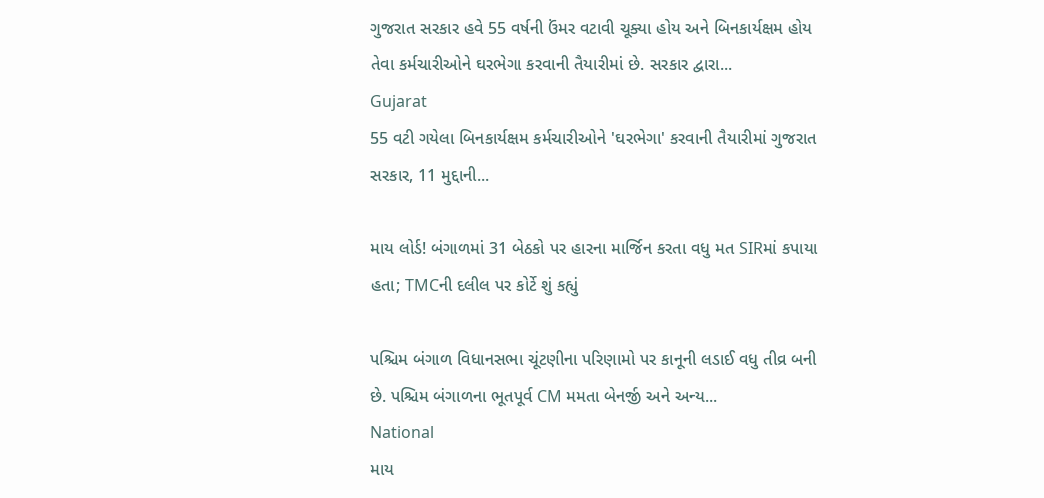ગુજરાત સરકાર હવે 55 વર્ષની ઉંમર વટાવી ચૂક્યા હોય અને બિનકાર્યક્ષમ હોય તેવા કર્મચારીઓને ઘરભેગા કરવાની તૈયારીમાં છે. સરકાર દ્વારા...
Gujarat
55 વટી ગયેલા બિનકાર્યક્ષમ કર્મચારીઓને 'ઘરભેગા' કરવાની તૈયારીમાં ગુજરાત સરકાર, 11 મુદ્દાની...

માય લોર્ડ! બંગાળમાં 31 બેઠકો પર હારના માર્જિન કરતા વધુ મત SIRમાં કપાયા હતા; TMCની દલીલ પર કોર્ટે શું કહ્યું

પશ્ચિમ બંગાળ વિધાનસભા ચૂંટણીના પરિણામો પર કાનૂની લડાઈ વધુ તીવ્ર બની છે. પશ્ચિમ બંગાળના ભૂતપૂર્વ CM મમતા બેનર્જી અને અન્ય...
National
માય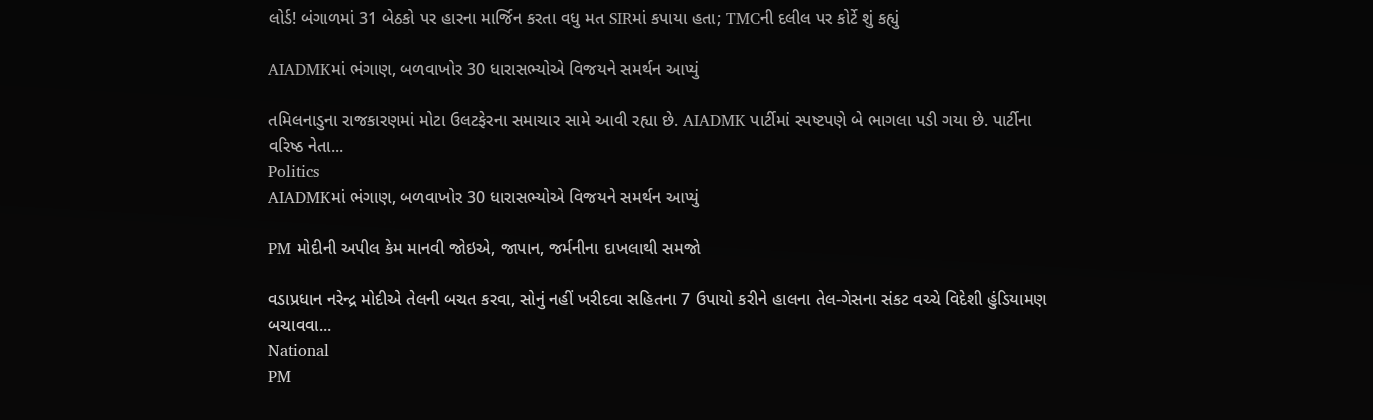લોર્ડ! બંગાળમાં 31 બેઠકો પર હારના માર્જિન કરતા વધુ મત SIRમાં કપાયા હતા; TMCની દલીલ પર કોર્ટે શું કહ્યું

AIADMKમાં ભંગાણ, બળવાખોર 30 ધારાસભ્યોએ વિજયને સમર્થન આપ્યું

તમિલનાડુના રાજકારણમાં મોટા ઉલટફેરના સમાચાર સામે આવી રહ્યા છે. AIADMK પાર્ટીમાં સ્પષ્ટપણે બે ભાગલા પડી ગયા છે. પાર્ટીના વરિષ્ઠ નેતા...
Politics
AIADMKમાં ભંગાણ, બળવાખોર 30 ધારાસભ્યોએ વિજયને સમર્થન આપ્યું

PM મોદીની અપીલ કેમ માનવી જોઇએ, જાપાન, જર્મનીના દાખલાથી સમજો

વડાપ્રધાન નરેન્દ્ર મોદીએ તેલની બચત કરવા, સોનું નહીં ખરીદવા સહિતના 7 ઉપાયો કરીને હાલના તેલ-ગેસના સંકટ વચ્ચે વિદેશી હુંડિયામણ બચાવવા...
National
PM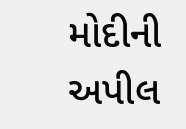મોદીની અપીલ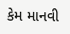કેમ માનવી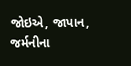જોઇએ, જાપાન, જર્મનીના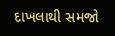દાખલાથી સમજો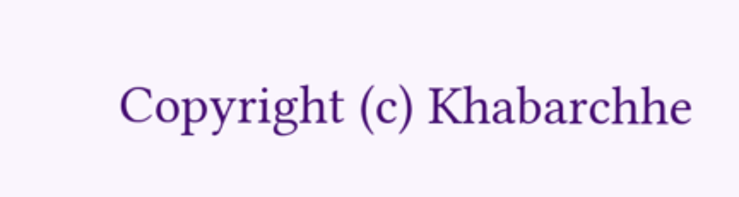Copyright (c) Khabarchhe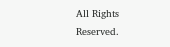All Rights Reserved.